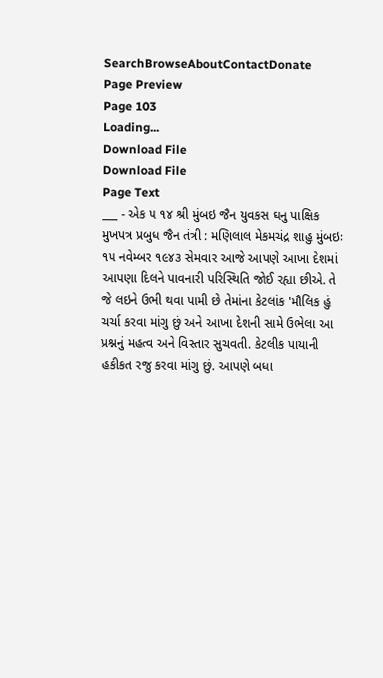SearchBrowseAboutContactDonate
Page Preview
Page 103
Loading...
Download File
Download File
Page Text
___ - એક ૫ ૧૪ શ્રી મુંબઇ જૈન યુવકસ ઘનુ પાક્ષિક મુખપત્ર પ્રબુધ જૈન તંત્રી : મણિલાલ મેકમચંદ્ર શાહુ મુંબઇઃ ૧૫ નવેમ્બર ૧૯૪૩ સેમવાર આજે આપણે આખા દેશમાં આપણા દિલને પાવનારી પરિસ્થિતિ જોઈ રહ્યા છીએ. તે જે લઇને ઉભી થવા પામી છે તેમાંના કેટલાંક 'મૌલિક હું ચર્ચા કરવા માંગુ છું અને આખા દેશની સામે ઉભેલા આ પ્રશ્નનું મહત્વ અને વિસ્તાર સુચવતી. કેટલીક પાયાની હકીકત રજુ કરવા માંગુ છું. આપણે બધા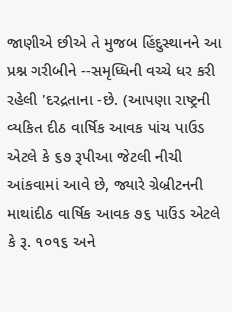જાણીએ છીએ તે મુજબ હિંદુસ્થાનને આ પ્રશ્ન ગરીબીને --સમૃધ્ધિની વચ્ચે ધર કરી રહેલી 'દરદ્રતાના -છે. (આપણા રાષ્ટ્રની વ્યકિત દીઠ વાર્ષિક આવક પાંચ પાઉડ એટલે કે ૬૭ રૂપીઆ જેટલી નીચી આંકવામાં આવે છે, જ્યારે ગ્રેબ્રીટનની માથાંદીઠ વાર્ષિક આવક ૭૬ પાઉંડ એટલે કે રૂ. ૧૦૧૬ અને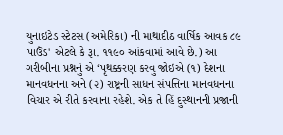યુનાઇટેડ સ્ટેટસ (અમેરિકા) ની માથાદીઠ વાર્ષિક આવક ૮૯ પાઉંડ' એટલે કે રૂા. ૧૧૯૦ આંકવામાં આવે છે.) આ ગરીબીના પ્રશ્નનું એ ‘પૃથક્કરણ કરવુ જોઇએ (૧) દેશના માનવધનના અને (૨) રાષ્ટ્રની સાધન સંપત્તિના માનવધનના વિચાર એ રીતે કરવાના રહેશે. એક તે હિં દુસ્થાનની પ્રજાની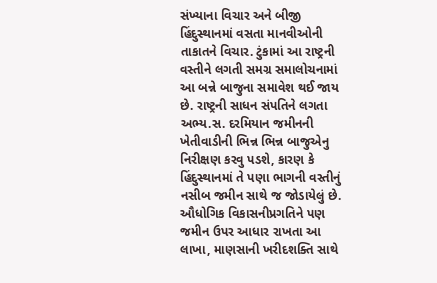સંખ્યાના વિચાર અને બીજી હિંદુસ્થાનમાં વસતા માનવીઓની તાકાતને વિચાર. ટુંકામાં આ રાષ્ટ્રની વસ્તીને લગતી સમગ્ર સમાલોચનામાં આ બન્ને બાજુના સમાવેશ થઈ જાય છે. રાષ્ટ્રની સાધન સંપતિને લગતા અભ્ય.સ. દરમિયાન જમીનની ખેતીવાડીની ભિન્ન ભિન્ન બાજુએનુ નિરીક્ષણ કરવુ પડશે, કારણ કે હિંદુસ્થાનમાં તે પણા ભાગની વસ્તીનું નસીબ જમીન સાથે જ જોડાયેલું છે. ઔધોગિક વિકાસનીપ્રગતિને પણ જમીન ઉપર આધાર રાખતા આ લાખા, માણસાની ખરીદશક્તિ સાથે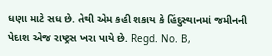ધણા માટે સધ છે. તેથી એમ કહી શકાય કે હિંદુસ્થાનમાં જમીનની પેદાશ એજ રાષ્ટ્રસ ખરા પાયે છે. Regd. No. B,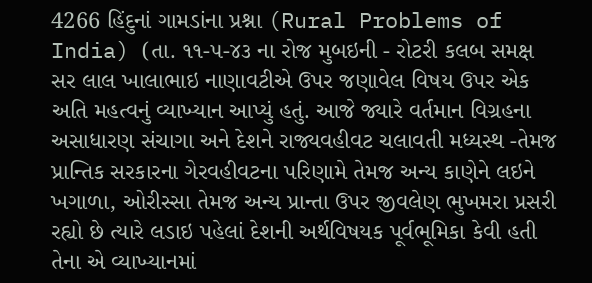4266 હિંદુનાં ગામડાંના પ્રશ્ના (Rural Problems of India) (તા. ૧૧-૫-૪૩ ના રોજ મુબઇની - રોટરી કલબ સમક્ષ સર લાલ ખાલાભાઇ નાણાવટીએ ઉપર જણાવેલ વિષય ઉપર એક અતિ મહત્વનું વ્યાખ્યાન આપ્યું હતું. આજે જ્યારે વર્તમાન વિગ્રહના અસાધારણ સંચાગા અને દેશને રાજ્યવહીવટ ચલાવતી મધ્યસ્થ -તેમજ પ્રાન્તિક સરકારના ગેરવહીવટના પરિણામે તેમજ અન્ય કાણેને લઇને ખગાળા, ઓરીસ્સા તેમજ અન્ય પ્રાન્તા ઉપર જીવલેણ ભુખમરા પ્રસરી રહ્યો છે ત્યારે લડાઇ પહેલાં દેશની અર્થવિષયક પૂર્વભૂમિકા કેવી હતી તેના એ વ્યાખ્યાનમાં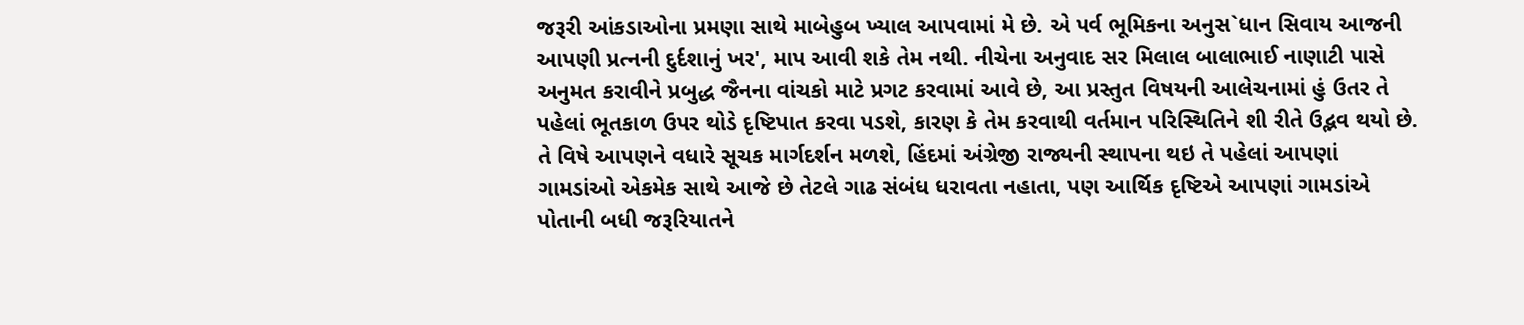જરૂરી આંકડાઓના પ્રમણા સાથે માબેહુબ ખ્યાલ આપવામાં મે છે. એ પર્વ ભૂમિકના અનુસ`ધાન સિવાય આજની આપણી પ્રત્નની દુર્દશાનું ખર', માપ આવી શકે તેમ નથી. નીચેના અનુવાદ સર મિલાલ બાલાભાઈ નાણાટી પાસે અનુમત કરાવીને પ્રબુદ્ધ જૈનના વાંચકો માટે પ્રગટ કરવામાં આવે છે, આ પ્રસ્તુત વિષયની આલેચનામાં હું ઉતર તે પહેલાં ભૂતકાળ ઉપર થોડે દૃષ્ટિપાત કરવા પડશે, કારણ કે તેમ કરવાથી વર્તમાન પરિસ્થિતિને શી રીતે ઉદ્ભવ થયો છે. તે વિષે આપણને વધારે સૂચક માર્ગદર્શન મળશે, હિંદમાં અંગ્રેજી રાજ્યની સ્થાપના થઇ તે પહેલાં આપણાં ગામડાંઓ એકમેક સાથે આજે છે તેટલે ગાઢ સંબંધ ધરાવતા નહાતા, પણ આર્થિક દૃષ્ટિએ આપણાં ગામડાંએ પોતાની બધી જરૂરિયાતને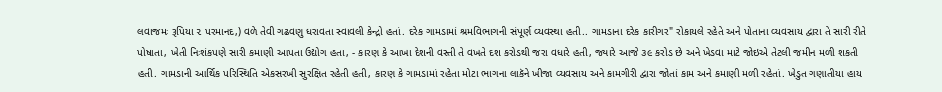લવાજમઃ રૂપિયા ૨ પરમાનદ,) વળે તેવી ગઢવણુ ધરાવતા સ્વાવલી કેન્દ્રો હતાં. દરેક ગામડામાં શ્રમવિભાગની સંપૂર્ણ વ્યવસ્થા હતી.. ગામડાના દરેક કારીગર" રોકાયલે રહેતે અને પોતાના વ્યવસાય દ્વારા તે સારી રીતે પોષાતા, ખેતી નિઃશંકપણે સારી કમાણી આપતા ઉદ્યોગ હતા, - કારણ કે આખા દેશની વસ્તી તે વખતે દશ કરોડથી જરા વધારે હતી, જ્યારે આજે ૩૯ કરોડ છે અને ખેડવા માટે જોઇએ તેટલી જમીન મળી શકતી હતી. ગામડાની આર્થિક પરિસ્થિતિ એકસરખી સુરક્ષિત રહેતી હતી, કારણ કે ગામડામાં રહેતા મોટા ભાગના લાકૅને ખીજા વ્યવસાય અને કામગીરી દ્વારા જોતાં કામ અને કમાણી મળી રહેતાં. ખેડુત ગણાતીયા હાય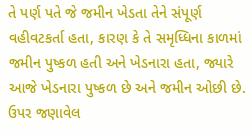તે પર્ણ પતે જે જમીન ખેડતા તેને સંપૂર્ણ વહીવટકર્તા હતા, કારણ કે તે સમૃધ્ધિના કાળમાં જમીન પુષ્કળ હતી અને ખેડનારા હતા, જ્યારે આજે ખેડનારા પુષ્કળ છે અને જમીન ઓછી છે. ઉપર જણાવેલ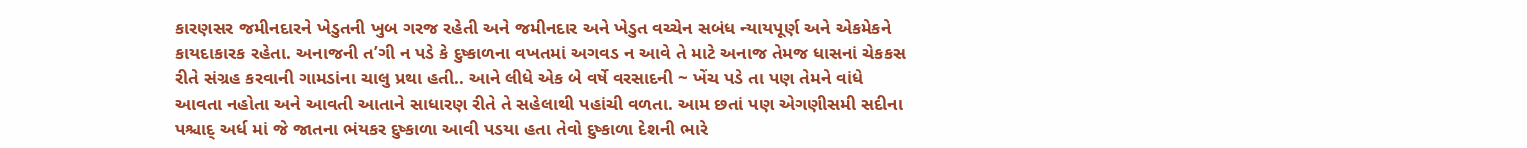કારણસર જમીનદારને ખેડુતની ખુબ ગરજ રહેતી અને જમીનદાર અને ખેડુત વચ્ચેન સબંધ ન્યાયપૂર્ણ અને એકમેકને કાયદાકારક રહેતા. અનાજની ત’ગી ન પડે કે દુષ્કાળના વખતમાં અગવડ ન આવે તે માટે અનાજ તેમજ ધાસનાં ચેકકસ રીતે સંગ્રહ કરવાની ગામડાંના ચાલુ પ્રથા હતી.. આને લીધે એક બે વર્ષે વરસાદની ~ ખેંચ પડે તા પણ તેમને વાંધે આવતા નહોતા અને આવતી આતાને સાધારણ રીતે તે સહેલાથી પહાંચી વળતા. આમ છતાં પણ એગણીસમી સદીના પશ્ચાદ્ અર્ધ માં જે જાતના ભંયકર દુષ્કાળા આવી પડયા હતા તેવો દુષ્કાળા દેશની ભારે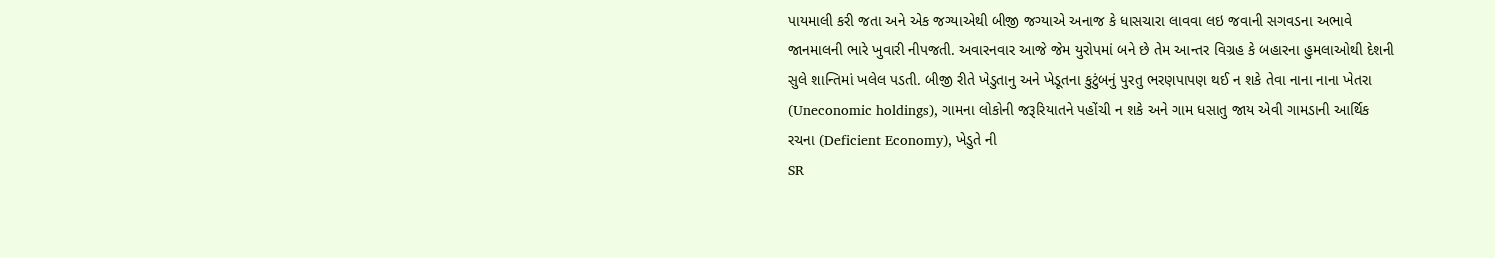પાયમાલી કરી જતા અને એક જગ્યાએથી બીજી જગ્યાએ અનાજ કે ધાસચારા લાવવા લઇ જવાની સગવડના અભાવે જાનમાલની ભારે ખુવારી નીપજતી. અવારનવાર આજે જેમ યુરોપમાં બને છે તેમ આન્તર વિગ્રહ કે બહારના હુમલાઓથી દેશની સુલે શાન્તિમાં ખલેલ પડતી. બીજી રીતે ખેડુતાનુ અને ખેડૂતના કુટુંબનું પુરતુ ભરણપાપણ થઈ ન શકે તેવા નાના નાના ખેતરા (Uneconomic holdings), ગામના લોકોની જરૂરિયાતને પહોંચી ન શકે અને ગામ ધસાતુ જાય એવી ગામડાની આર્થિક રચના (Deficient Economy), ખેડુતે ની
SR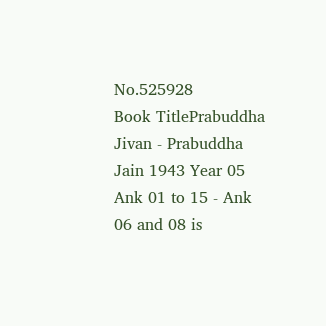No.525928
Book TitlePrabuddha Jivan - Prabuddha Jain 1943 Year 05 Ank 01 to 15 - Ank 06 and 08 is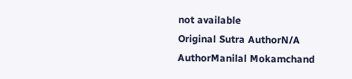not available
Original Sutra AuthorN/A
AuthorManilal Mokamchand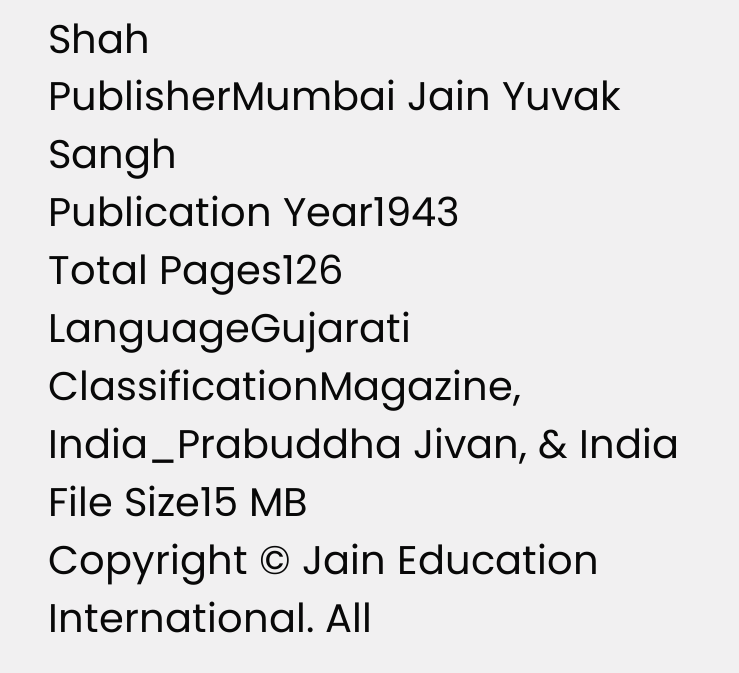Shah
PublisherMumbai Jain Yuvak Sangh
Publication Year1943
Total Pages126
LanguageGujarati
ClassificationMagazine, India_Prabuddha Jivan, & India
File Size15 MB
Copyright © Jain Education International. All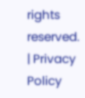rights reserved. | Privacy Policy